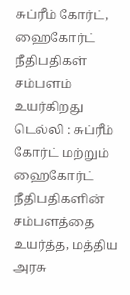சுப்ரீம் கோர்ட், ஹைகோர்ட் நீதிபதிகள் சம்பளம் உயர்கிறது
டெல்லி : சுப்ரீம் கோர்ட் மற்றும் ஹைகோர்ட் நீதிபதிகளின் சம்பளத்தை உயர்த்த, மத்திய அரசு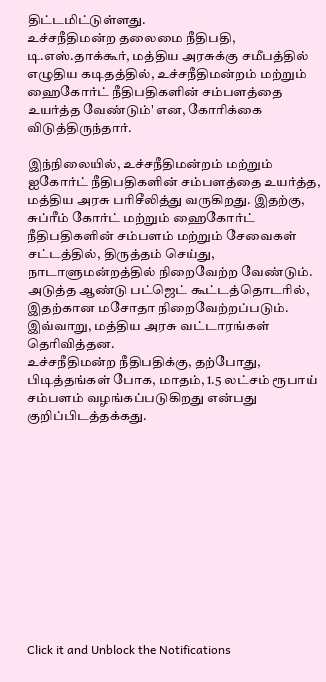திட்டமிட்டுள்ளது.
உச்சநீதிமன்ற தலைமை நீதிபதி, டி.எஸ்.தாக்கூர், மத்திய அரசுக்கு சமீபத்தில் எழுதிய கடிதத்தில், உச்சநீதிமன்றம் மற்றும் ஹைகோர்ட் நீதிபதிகளின் சம்பளத்தை உயர்த்த வேண்டும்' என, கோரிக்கை விடுத்திருந்தார்.

இந்நிலையில், உச்சநீதிமன்றம் மற்றும் ஐகோர்ட் நீதிபதிகளின் சம்பளத்தை உயர்த்த, மத்திய அரசு பரிசீலித்து வருகிறது. இதற்கு, சுப்ரீம் கோர்ட் மற்றும் ஹைகோர்ட் நீதிபதிகளின் சம்பளம் மற்றும் சேவைகள் சட்டத்தில், திருத்தம் செய்து, நாடாளுமன்றத்தில் நிறைவேற்ற வேண்டும். அடுத்த ஆண்டு பட்ஜெட் கூட்டத்தொடரில், இதற்கான மசோதா நிறைவேற்றப்படும்.
இவ்வாறு, மத்திய அரசு வட்டாரங்கள் தெரிவித்தன.
உச்சநீதிமன்ற நீதிபதிக்கு, தற்போது, பிடித்தங்கள் போக, மாதம், 1.5 லட்சம் ரூபாய் சம்பளம் வழங்கப்படுகிறது என்பது குறிப்பிடத்தக்கது.












Click it and Unblock the Notifications